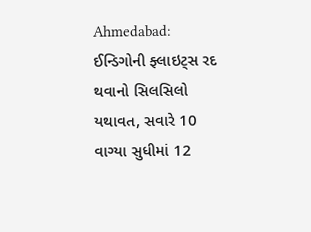Ahmedabad: ઈન્ડિગોની ફ્લાઇટ્સ રદ થવાનો સિલસિલો યથાવત, સવારે 10 વાગ્યા સુધીમાં 12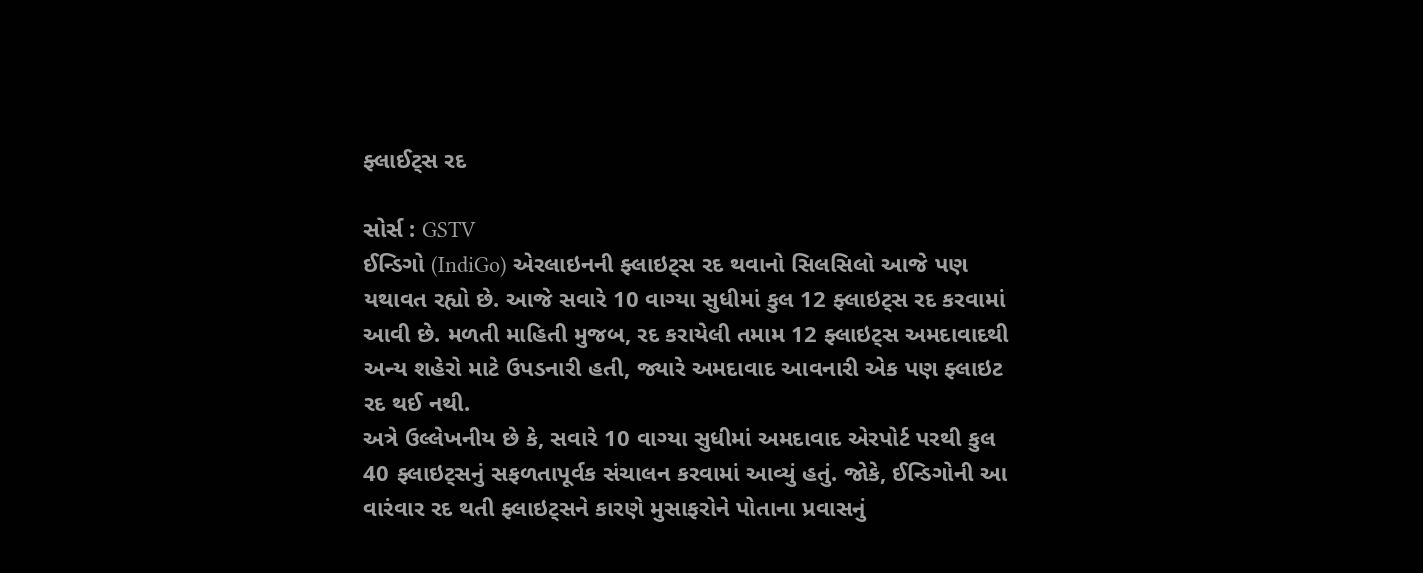ફ્લાઈટ્સ રદ

સોર્સ : GSTV
ઈન્ડિગો (IndiGo) એરલાઇનની ફ્લાઇટ્સ રદ થવાનો સિલસિલો આજે પણ યથાવત રહ્યો છે. આજે સવારે 10 વાગ્યા સુધીમાં કુલ 12 ફ્લાઇટ્સ રદ કરવામાં આવી છે. મળતી માહિતી મુજબ, રદ કરાયેલી તમામ 12 ફ્લાઇટ્સ અમદાવાદથી અન્ય શહેરો માટે ઉપડનારી હતી, જ્યારે અમદાવાદ આવનારી એક પણ ફ્લાઇટ રદ થઈ નથી.
અત્રે ઉલ્લેખનીય છે કે, સવારે 10 વાગ્યા સુધીમાં અમદાવાદ એરપોર્ટ પરથી કુલ 40 ફ્લાઇટ્સનું સફળતાપૂર્વક સંચાલન કરવામાં આવ્યું હતું. જોકે, ઈન્ડિગોની આ વારંવાર રદ થતી ફ્લાઇટ્સને કારણે મુસાફરોને પોતાના પ્રવાસનું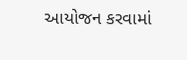આયોજન કરવામાં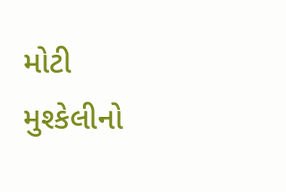મોટી મુશ્કેલીનો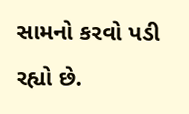સામનો કરવો પડી રહ્યો છે.